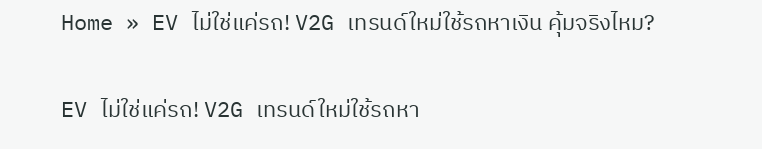Home » EV ไม่ใช่แค่รถ! V2G เทรนด์ใหม่ใช้รถหาเงิน คุ้มจริงไหม?

EV ไม่ใช่แค่รถ! V2G เทรนด์ใหม่ใช้รถหา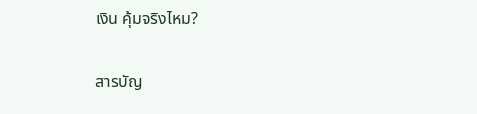เงิน คุ้มจริงไหม?

สารบัญ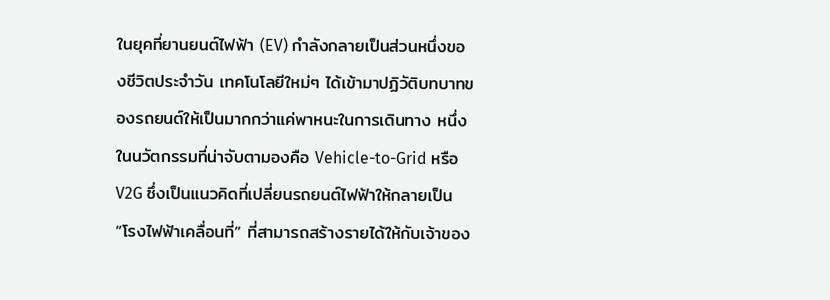ในยุคที่ยานยนต์ไฟฟ้า (EV) กำลังกลายเป็นส่วนหนึ่งของชีวิตประจำวัน เทคโนโลยีใหม่ๆ ได้เข้ามาปฏิวัติบทบาทของรถยนต์ให้เป็นมากกว่าแค่พาหนะในการเดินทาง หนึ่งในนวัตกรรมที่น่าจับตามองคือ Vehicle-to-Grid หรือ V2G ซึ่งเป็นแนวคิดที่เปลี่ยนรถยนต์ไฟฟ้าให้กลายเป็น “โรงไฟฟ้าเคลื่อนที่” ที่สามารถสร้างรายได้ให้กับเจ้าของ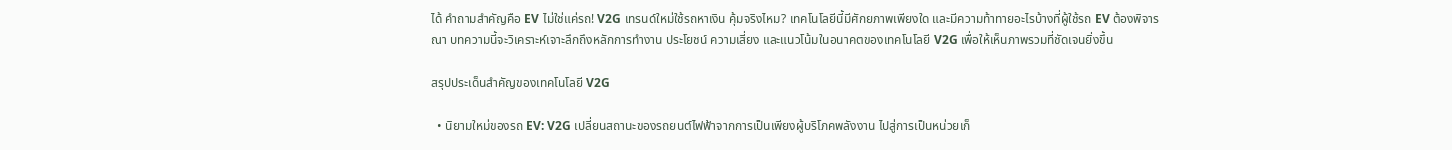ได้ คำถามสำคัญคือ EV ไม่ใช่แค่รถ! V2G เทรนด์ใหม่ใช้รถหาเงิน คุ้มจริงไหม? เทคโนโลยีนี้มีศักยภาพเพียงใด และมีความท้าทายอะไรบ้างที่ผู้ใช้รถ EV ต้องพิจารณา บทความนี้จะวิเคราะห์เจาะลึกถึงหลักการทำงาน ประโยชน์ ความเสี่ยง และแนวโน้มในอนาคตของเทคโนโลยี V2G เพื่อให้เห็นภาพรวมที่ชัดเจนยิ่งขึ้น

สรุปประเด็นสำคัญของเทคโนโลยี V2G

  • นิยามใหม่ของรถ EV: V2G เปลี่ยนสถานะของรถยนต์ไฟฟ้าจากการเป็นเพียงผู้บริโภคพลังงาน ไปสู่การเป็นหน่วยเก็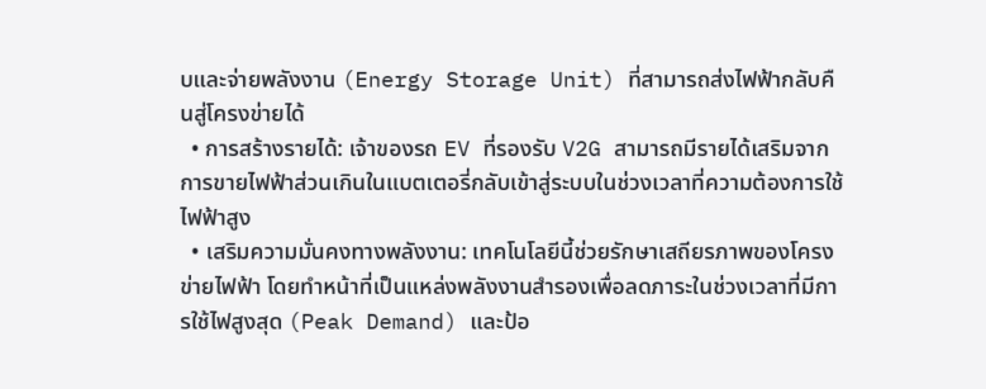บและจ่ายพลังงาน (Energy Storage Unit) ที่สามารถส่งไฟฟ้ากลับคืนสู่โครงข่ายได้
  • การสร้างรายได้: เจ้าของรถ EV ที่รองรับ V2G สามารถมีรายได้เสริมจากการขายไฟฟ้าส่วนเกินในแบตเตอรี่กลับเข้าสู่ระบบในช่วงเวลาที่ความต้องการใช้ไฟฟ้าสูง
  • เสริมความมั่นคงทางพลังงาน: เทคโนโลยีนี้ช่วยรักษาเสถียรภาพของโครงข่ายไฟฟ้า โดยทำหน้าที่เป็นแหล่งพลังงานสำรองเพื่อลดภาระในช่วงเวลาที่มีการใช้ไฟสูงสุด (Peak Demand) และป้อ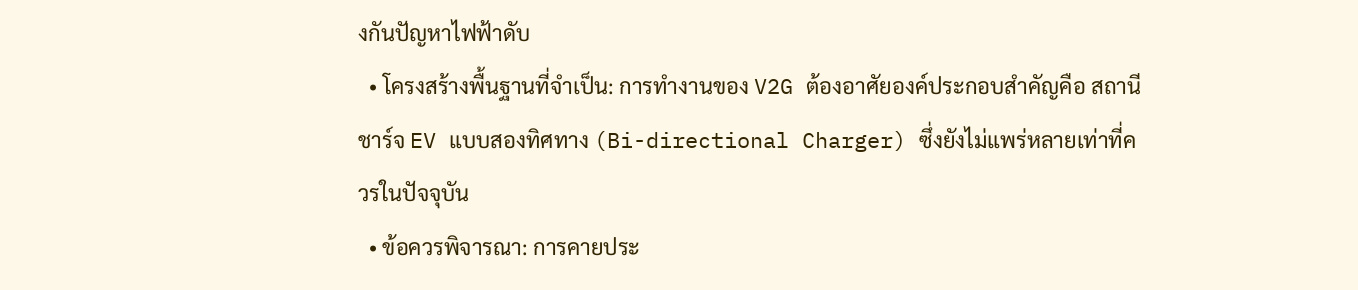งกันปัญหาไฟฟ้าดับ
  • โครงสร้างพื้นฐานที่จำเป็น: การทำงานของ V2G ต้องอาศัยองค์ประกอบสำคัญคือ สถานีชาร์จ EV แบบสองทิศทาง (Bi-directional Charger) ซึ่งยังไม่แพร่หลายเท่าที่ควรในปัจจุบัน
  • ข้อควรพิจารณา: การคายประ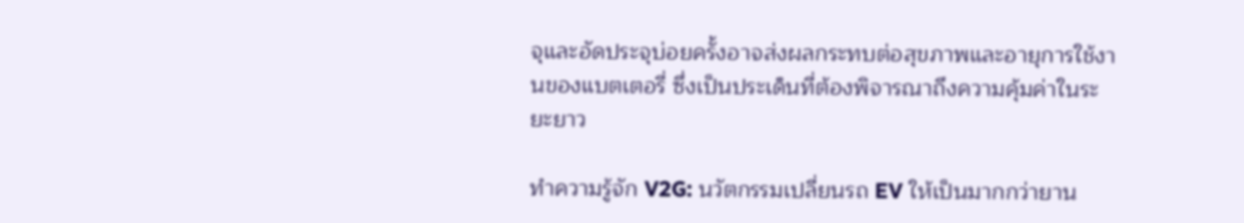จุและอัดประจุบ่อยครั้งอาจส่งผลกระทบต่อสุขภาพและอายุการใช้งานของแบตเตอรี่ ซึ่งเป็นประเด็นที่ต้องพิจารณาถึงความคุ้มค่าในระยะยาว

ทำความรู้จัก V2G: นวัตกรรมเปลี่ยนรถ EV ให้เป็นมากกว่ายาน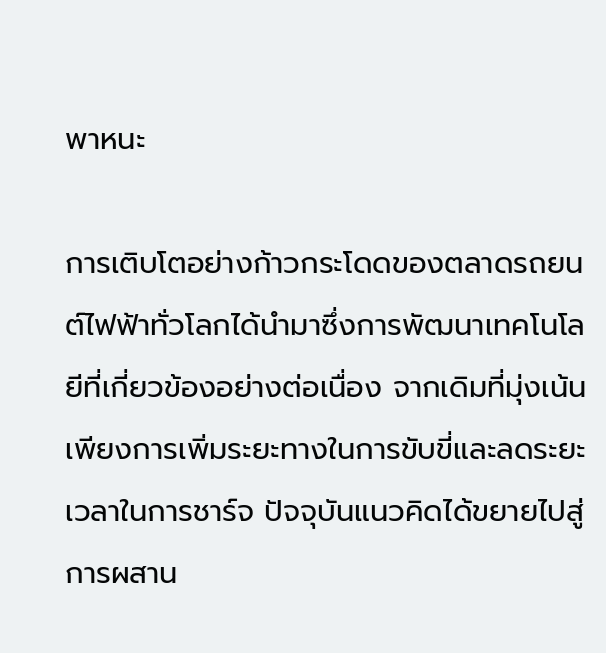พาหนะ

การเติบโตอย่างก้าวกระโดดของตลาดรถยนต์ไฟฟ้าทั่วโลกได้นำมาซึ่งการพัฒนาเทคโนโลยีที่เกี่ยวข้องอย่างต่อเนื่อง จากเดิมที่มุ่งเน้นเพียงการเพิ่มระยะทางในการขับขี่และลดระยะเวลาในการชาร์จ ปัจจุบันแนวคิดได้ขยายไปสู่การผสาน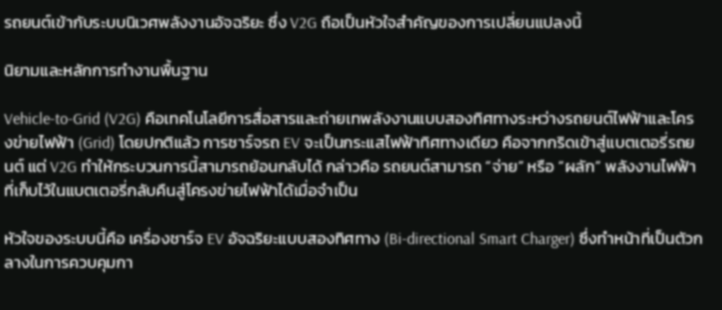รถยนต์เข้ากับระบบนิเวศพลังงานอัจฉริยะ ซึ่ง V2G ถือเป็นหัวใจสำคัญของการเปลี่ยนแปลงนี้

นิยามและหลักการทำงานพื้นฐาน

Vehicle-to-Grid (V2G) คือเทคโนโลยีการสื่อสารและถ่ายเทพลังงานแบบสองทิศทางระหว่างรถยนต์ไฟฟ้าและโครงข่ายไฟฟ้า (Grid) โดยปกติแล้ว การชาร์จรถ EV จะเป็นกระแสไฟฟ้าทิศทางเดียว คือจากกริดเข้าสู่แบตเตอรี่รถยนต์ แต่ V2G ทำให้กระบวนการนี้สามารถย้อนกลับได้ กล่าวคือ รถยนต์สามารถ “จ่าย” หรือ “ผลัก” พลังงานไฟฟ้าที่เก็บไว้ในแบตเตอรี่กลับคืนสู่โครงข่ายไฟฟ้าได้เมื่อจำเป็น

หัวใจของระบบนี้คือ เครื่องชาร์จ EV อัจฉริยะแบบสองทิศทาง (Bi-directional Smart Charger) ซึ่งทำหน้าที่เป็นตัวกลางในการควบคุมกา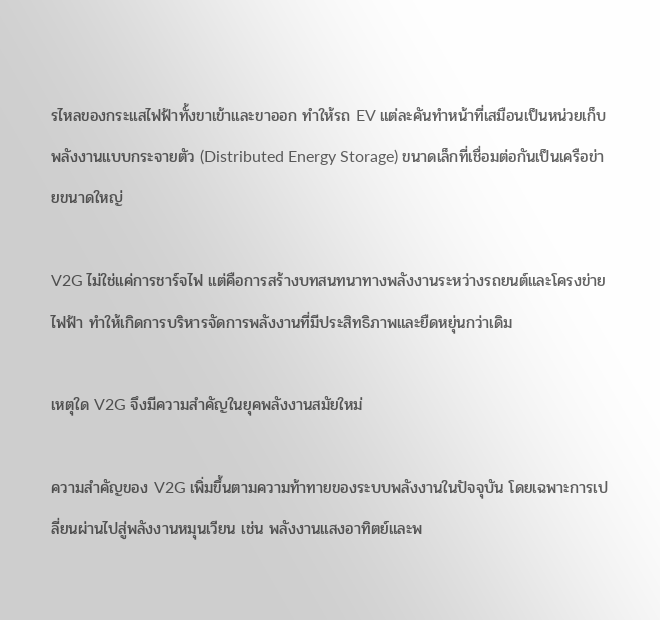รไหลของกระแสไฟฟ้าทั้งขาเข้าและขาออก ทำให้รถ EV แต่ละคันทำหน้าที่เสมือนเป็นหน่วยเก็บพลังงานแบบกระจายตัว (Distributed Energy Storage) ขนาดเล็กที่เชื่อมต่อกันเป็นเครือข่ายขนาดใหญ่

V2G ไม่ใช่แค่การชาร์จไฟ แต่คือการสร้างบทสนทนาทางพลังงานระหว่างรถยนต์และโครงข่ายไฟฟ้า ทำให้เกิดการบริหารจัดการพลังงานที่มีประสิทธิภาพและยืดหยุ่นกว่าเดิม

เหตุใด V2G จึงมีความสำคัญในยุคพลังงานสมัยใหม่

ความสำคัญของ V2G เพิ่มขึ้นตามความท้าทายของระบบพลังงานในปัจจุบัน โดยเฉพาะการเปลี่ยนผ่านไปสู่พลังงานหมุนเวียน เช่น พลังงานแสงอาทิตย์และพ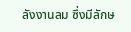ลังงานลม ซึ่งมีลักษ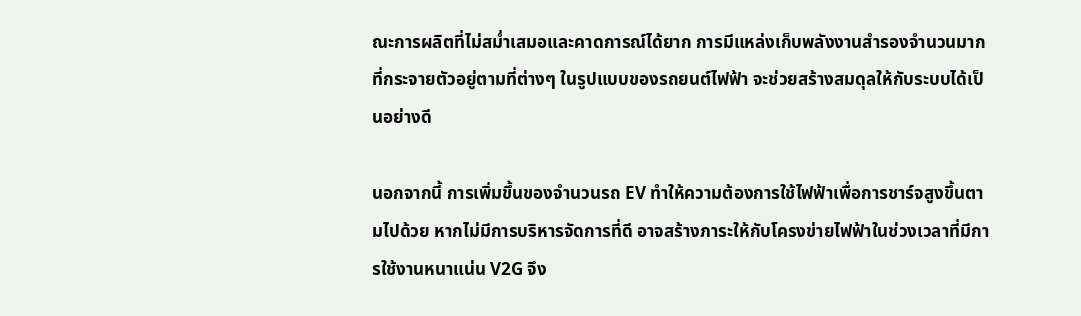ณะการผลิตที่ไม่สม่ำเสมอและคาดการณ์ได้ยาก การมีแหล่งเก็บพลังงานสำรองจำนวนมากที่กระจายตัวอยู่ตามที่ต่างๆ ในรูปแบบของรถยนต์ไฟฟ้า จะช่วยสร้างสมดุลให้กับระบบได้เป็นอย่างดี

นอกจากนี้ การเพิ่มขึ้นของจำนวนรถ EV ทำให้ความต้องการใช้ไฟฟ้าเพื่อการชาร์จสูงขึ้นตามไปด้วย หากไม่มีการบริหารจัดการที่ดี อาจสร้างภาระให้กับโครงข่ายไฟฟ้าในช่วงเวลาที่มีการใช้งานหนาแน่น V2G จึง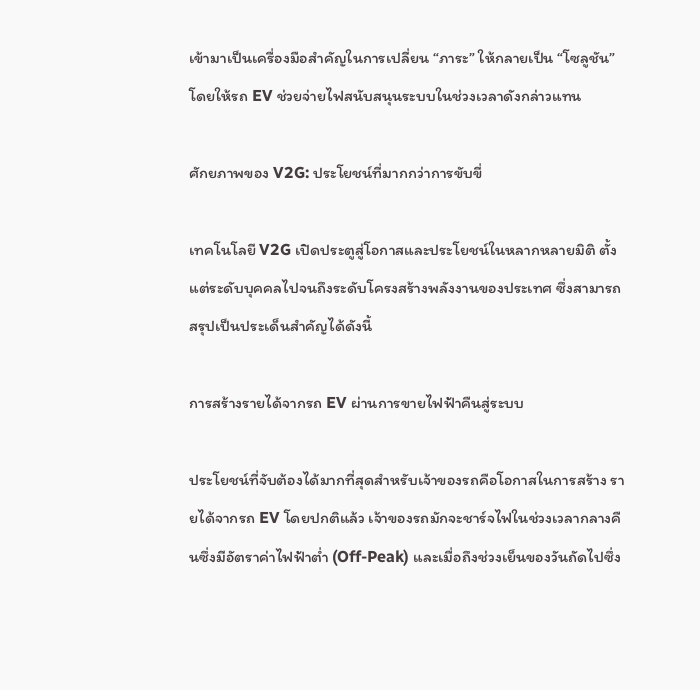เข้ามาเป็นเครื่องมือสำคัญในการเปลี่ยน “ภาระ” ให้กลายเป็น “โซลูชัน” โดยให้รถ EV ช่วยจ่ายไฟสนับสนุนระบบในช่วงเวลาดังกล่าวแทน

ศักยภาพของ V2G: ประโยชน์ที่มากกว่าการขับขี่

เทคโนโลยี V2G เปิดประตูสู่โอกาสและประโยชน์ในหลากหลายมิติ ตั้งแต่ระดับบุคคลไปจนถึงระดับโครงสร้างพลังงานของประเทศ ซึ่งสามารถสรุปเป็นประเด็นสำคัญได้ดังนี้

การสร้างรายได้จากรถ EV ผ่านการขายไฟฟ้าคืนสู่ระบบ

ประโยชน์ที่จับต้องได้มากที่สุดสำหรับเจ้าของรถคือโอกาสในการสร้าง รายได้จากรถ EV โดยปกติแล้ว เจ้าของรถมักจะชาร์จไฟในช่วงเวลากลางคืนซึ่งมีอัตราค่าไฟฟ้าต่ำ (Off-Peak) และเมื่อถึงช่วงเย็นของวันถัดไปซึ่ง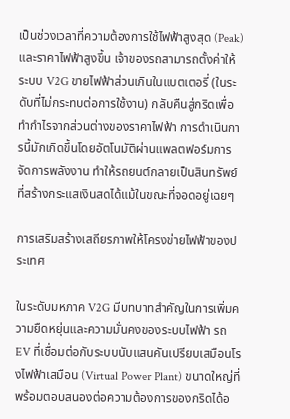เป็นช่วงเวลาที่ความต้องการใช้ไฟฟ้าสูงสุด (Peak) และราคาไฟฟ้าสูงขึ้น เจ้าของรถสามารถตั้งค่าให้ระบบ V2G ขายไฟฟ้าส่วนเกินในแบตเตอรี่ (ในระดับที่ไม่กระทบต่อการใช้งาน) กลับคืนสู่กริดเพื่อทำกำไรจากส่วนต่างของราคาไฟฟ้า การดำเนินการนี้มักเกิดขึ้นโดยอัตโนมัติผ่านแพลตฟอร์มการจัดการพลังงาน ทำให้รถยนต์กลายเป็นสินทรัพย์ที่สร้างกระแสเงินสดได้แม้ในขณะที่จอดอยู่เฉยๆ

การเสริมสร้างเสถียรภาพให้โครงข่ายไฟฟ้าของประเทศ

ในระดับมหภาค V2G มีบทบาทสำคัญในการเพิ่มความยืดหยุ่นและความมั่นคงของระบบไฟฟ้า รถ EV ที่เชื่อมต่อกับระบบนับแสนคันเปรียบเสมือนโรงไฟฟ้าเสมือน (Virtual Power Plant) ขนาดใหญ่ที่พร้อมตอบสนองต่อความต้องการของกริดได้อ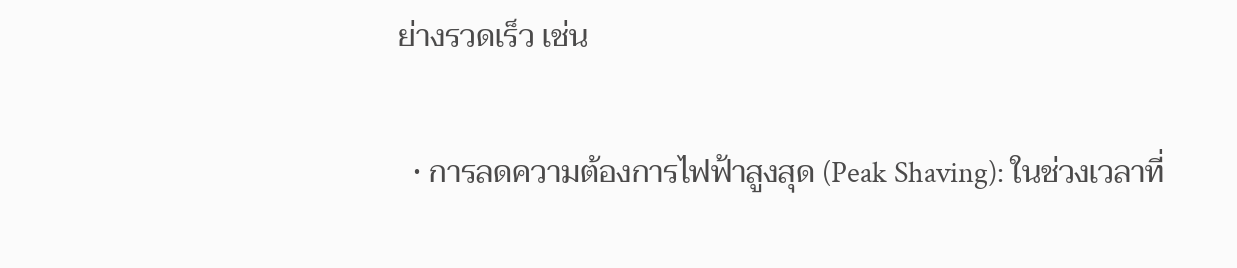ย่างรวดเร็ว เช่น

  • การลดความต้องการไฟฟ้าสูงสุด (Peak Shaving): ในช่วงเวลาที่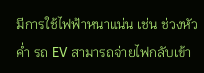มีการใช้ไฟฟ้าหนาแน่น เช่น ช่วงหัวค่ำ รถ EV สามารถจ่ายไฟกลับเข้า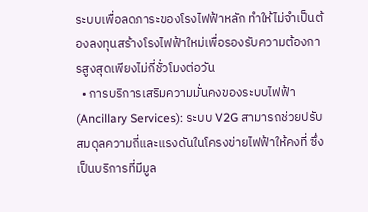ระบบเพื่อลดภาระของโรงไฟฟ้าหลัก ทำให้ไม่จำเป็นต้องลงทุนสร้างโรงไฟฟ้าใหม่เพื่อรองรับความต้องการสูงสุดเพียงไม่กี่ชั่วโมงต่อวัน
  • การบริการเสริมความมั่นคงของระบบไฟฟ้า (Ancillary Services): ระบบ V2G สามารถช่วยปรับสมดุลความถี่และแรงดันในโครงข่ายไฟฟ้าให้คงที่ ซึ่งเป็นบริการที่มีมูล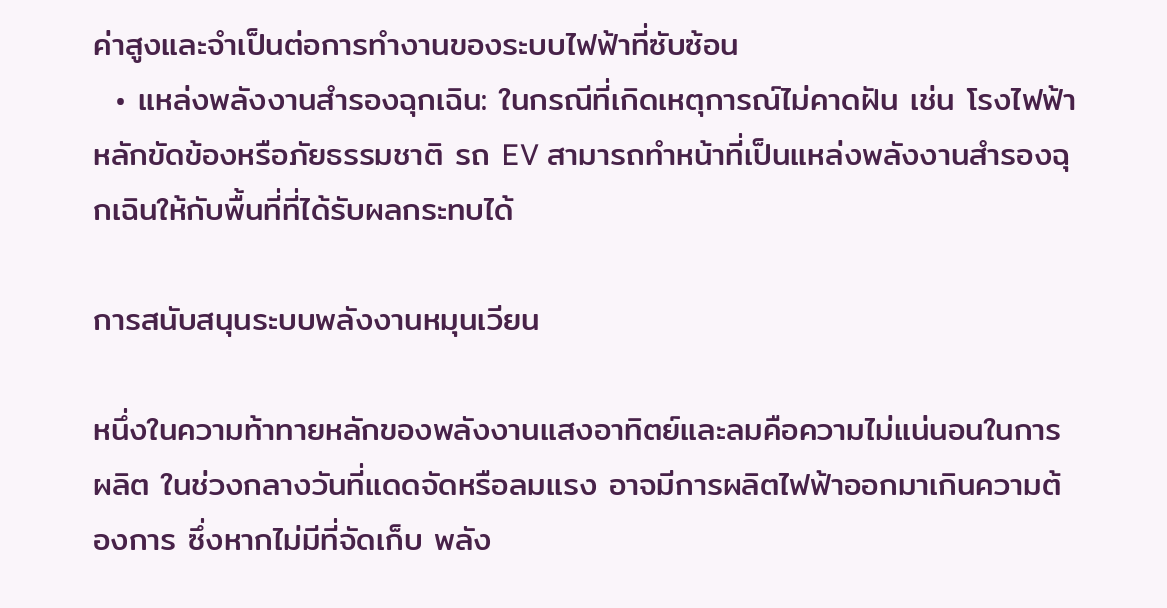ค่าสูงและจำเป็นต่อการทำงานของระบบไฟฟ้าที่ซับซ้อน
  • แหล่งพลังงานสำรองฉุกเฉิน: ในกรณีที่เกิดเหตุการณ์ไม่คาดฝัน เช่น โรงไฟฟ้าหลักขัดข้องหรือภัยธรรมชาติ รถ EV สามารถทำหน้าที่เป็นแหล่งพลังงานสำรองฉุกเฉินให้กับพื้นที่ที่ได้รับผลกระทบได้

การสนับสนุนระบบพลังงานหมุนเวียน

หนึ่งในความท้าทายหลักของพลังงานแสงอาทิตย์และลมคือความไม่แน่นอนในการผลิต ในช่วงกลางวันที่แดดจัดหรือลมแรง อาจมีการผลิตไฟฟ้าออกมาเกินความต้องการ ซึ่งหากไม่มีที่จัดเก็บ พลัง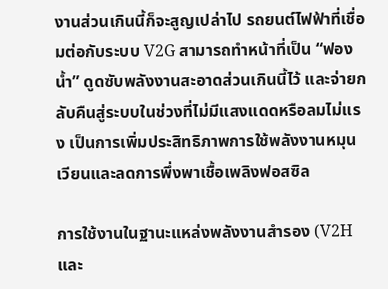งานส่วนเกินนี้ก็จะสูญเปล่าไป รถยนต์ไฟฟ้าที่เชื่อมต่อกับระบบ V2G สามารถทำหน้าที่เป็น “ฟองน้ำ” ดูดซับพลังงานสะอาดส่วนเกินนี้ไว้ และจ่ายกลับคืนสู่ระบบในช่วงที่ไม่มีแสงแดดหรือลมไม่แรง เป็นการเพิ่มประสิทธิภาพการใช้พลังงานหมุนเวียนและลดการพึ่งพาเชื้อเพลิงฟอสซิล

การใช้งานในฐานะแหล่งพลังงานสำรอง (V2H และ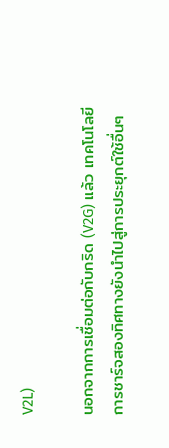V2L)

นอกจากการเชื่อมต่อกับกริด (V2G) แล้ว เทคโนโลยีการชาร์จสองทิศทางยังนำไปสู่การประยุกต์ใช้อื่นๆ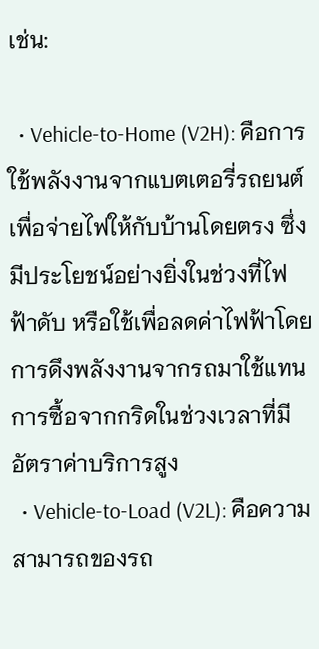เช่น:

  • Vehicle-to-Home (V2H): คือการใช้พลังงานจากแบตเตอรี่รถยนต์เพื่อจ่ายไฟให้กับบ้านโดยตรง ซึ่งมีประโยชน์อย่างยิ่งในช่วงที่ไฟฟ้าดับ หรือใช้เพื่อลดค่าไฟฟ้าโดยการดึงพลังงานจากรถมาใช้แทนการซื้อจากกริดในช่วงเวลาที่มีอัตราค่าบริการสูง
  • Vehicle-to-Load (V2L): คือความสามารถของรถ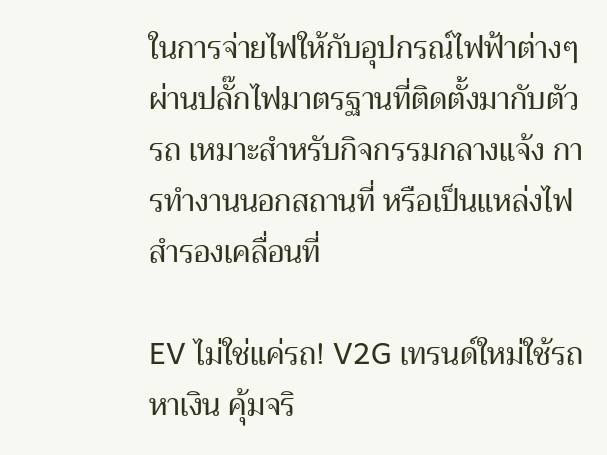ในการจ่ายไฟให้กับอุปกรณ์ไฟฟ้าต่างๆ ผ่านปลั๊กไฟมาตรฐานที่ติดตั้งมากับตัวรถ เหมาะสำหรับกิจกรรมกลางแจ้ง การทำงานนอกสถานที่ หรือเป็นแหล่งไฟสำรองเคลื่อนที่

EV ไม่ใช่แค่รถ! V2G เทรนด์ใหม่ใช้รถหาเงิน คุ้มจริ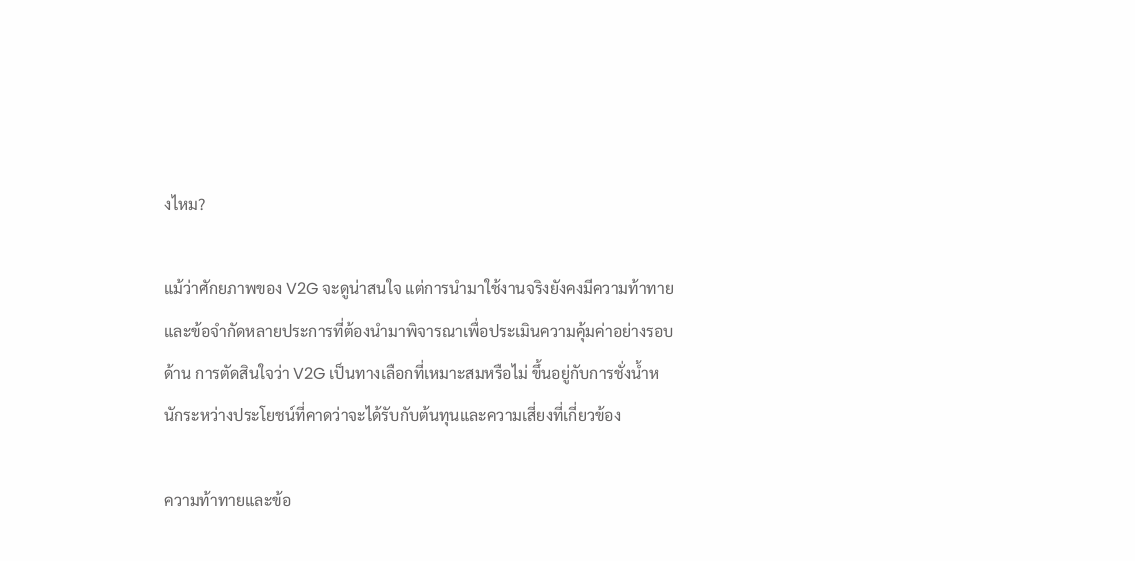งไหม?

แม้ว่าศักยภาพของ V2G จะดูน่าสนใจ แต่การนำมาใช้งานจริงยังคงมีความท้าทายและข้อจำกัดหลายประการที่ต้องนำมาพิจารณาเพื่อประเมินความคุ้มค่าอย่างรอบด้าน การตัดสินใจว่า V2G เป็นทางเลือกที่เหมาะสมหรือไม่ ขึ้นอยู่กับการชั่งน้ำหนักระหว่างประโยชน์ที่คาดว่าจะได้รับกับต้นทุนและความเสี่ยงที่เกี่ยวข้อง

ความท้าทายและข้อ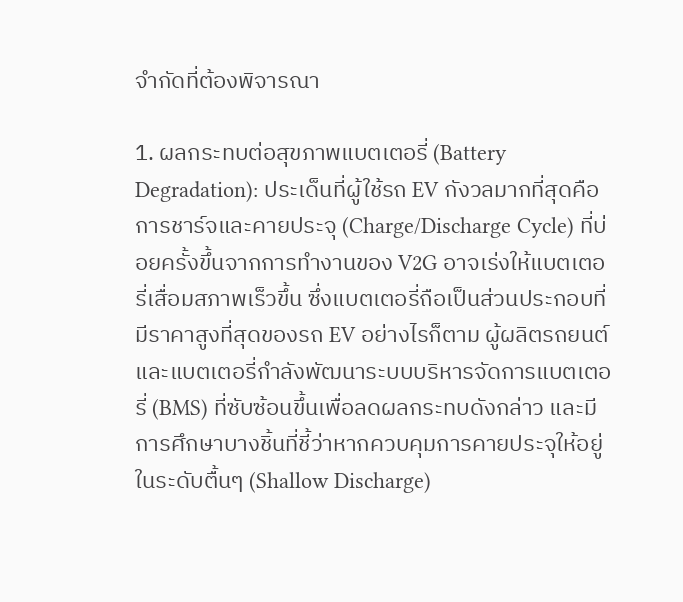จำกัดที่ต้องพิจารณา

1. ผลกระทบต่อสุขภาพแบตเตอรี่ (Battery Degradation): ประเด็นที่ผู้ใช้รถ EV กังวลมากที่สุดคือ การชาร์จและคายประจุ (Charge/Discharge Cycle) ที่บ่อยครั้งขึ้นจากการทำงานของ V2G อาจเร่งให้แบตเตอรี่เสื่อมสภาพเร็วขึ้น ซึ่งแบตเตอรี่ถือเป็นส่วนประกอบที่มีราคาสูงที่สุดของรถ EV อย่างไรก็ตาม ผู้ผลิตรถยนต์และแบตเตอรี่กำลังพัฒนาระบบบริหารจัดการแบตเตอรี่ (BMS) ที่ซับซ้อนขึ้นเพื่อลดผลกระทบดังกล่าว และมีการศึกษาบางชิ้นที่ชี้ว่าหากควบคุมการคายประจุให้อยู่ในระดับตื้นๆ (Shallow Discharge)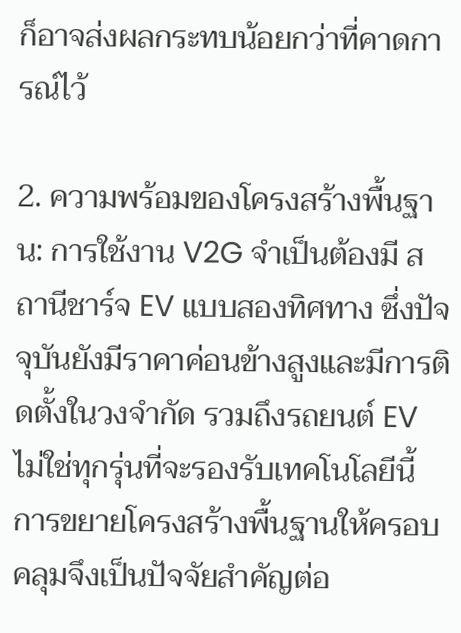ก็อาจส่งผลกระทบน้อยกว่าที่คาดการณ์ไว้

2. ความพร้อมของโครงสร้างพื้นฐาน: การใช้งาน V2G จำเป็นต้องมี สถานีชาร์จ EV แบบสองทิศทาง ซึ่งปัจจุบันยังมีราคาค่อนข้างสูงและมีการติดตั้งในวงจำกัด รวมถึงรถยนต์ EV ไม่ใช่ทุกรุ่นที่จะรองรับเทคโนโลยีนี้ การขยายโครงสร้างพื้นฐานให้ครอบคลุมจึงเป็นปัจจัยสำคัญต่อ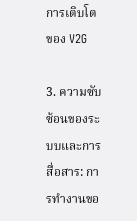การเติบโตของ V2G

3. ความซับซ้อนของระบบและการสื่อสาร: การทำงานขอ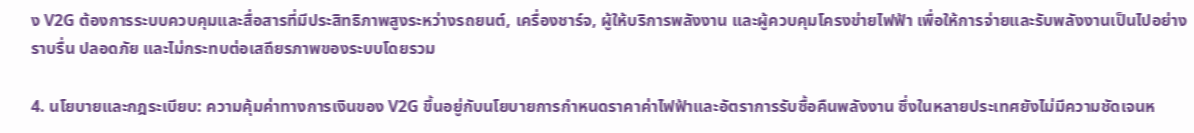ง V2G ต้องการระบบควบคุมและสื่อสารที่มีประสิทธิภาพสูงระหว่างรถยนต์, เครื่องชาร์จ, ผู้ให้บริการพลังงาน และผู้ควบคุมโครงข่ายไฟฟ้า เพื่อให้การจ่ายและรับพลังงานเป็นไปอย่างราบรื่น ปลอดภัย และไม่กระทบต่อเสถียรภาพของระบบโดยรวม

4. นโยบายและกฎระเบียบ: ความคุ้มค่าทางการเงินของ V2G ขึ้นอยู่กับนโยบายการกำหนดราคาค่าไฟฟ้าและอัตราการรับซื้อคืนพลังงาน ซึ่งในหลายประเทศยังไม่มีความชัดเจนห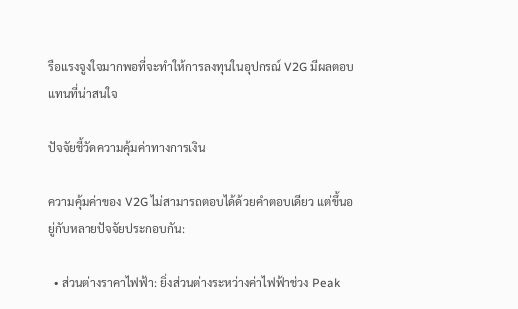รือแรงจูงใจมากพอที่จะทำให้การลงทุนในอุปกรณ์ V2G มีผลตอบแทนที่น่าสนใจ

ปัจจัยชี้วัดความคุ้มค่าทางการเงิน

ความคุ้มค่าของ V2G ไม่สามารถตอบได้ด้วยคำตอบเดียว แต่ขึ้นอยู่กับหลายปัจจัยประกอบกัน:

  • ส่วนต่างราคาไฟฟ้า: ยิ่งส่วนต่างระหว่างค่าไฟฟ้าช่วง Peak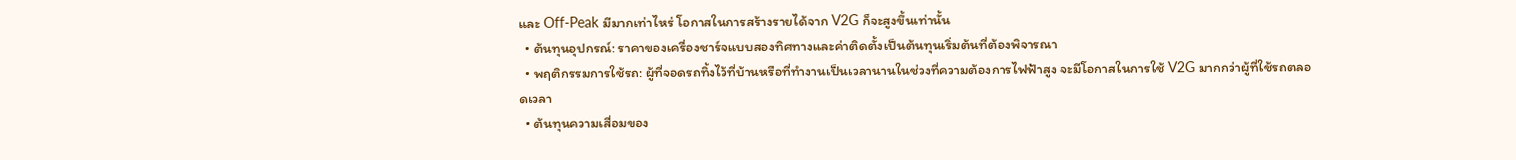และ Off-Peak มีมากเท่าไหร่ โอกาสในการสร้างรายได้จาก V2G ก็จะสูงขึ้นเท่านั้น
  • ต้นทุนอุปกรณ์: ราคาของเครื่องชาร์จแบบสองทิศทางและค่าติดตั้งเป็นต้นทุนเริ่มต้นที่ต้องพิจารณา
  • พฤติกรรมการใช้รถ: ผู้ที่จอดรถทิ้งไว้ที่บ้านหรือที่ทำงานเป็นเวลานานในช่วงที่ความต้องการไฟฟ้าสูง จะมีโอกาสในการใช้ V2G มากกว่าผู้ที่ใช้รถตลอดเวลา
  • ต้นทุนความเสื่อมของ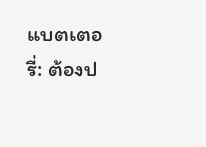แบตเตอรี่: ต้องป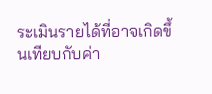ระเมินรายได้ที่อาจเกิดขึ้นเทียบกับค่า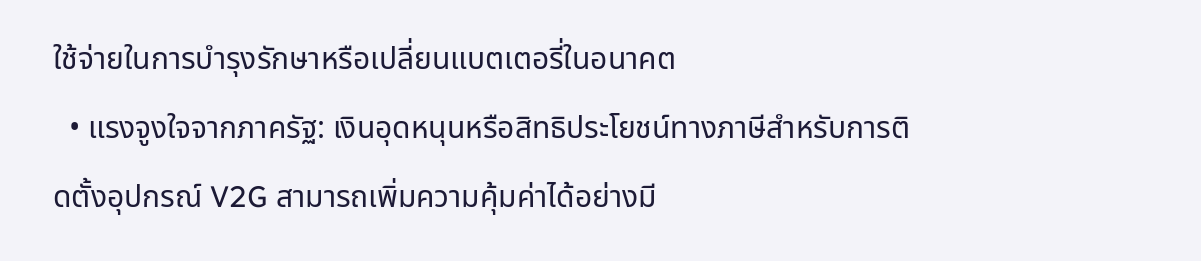ใช้จ่ายในการบำรุงรักษาหรือเปลี่ยนแบตเตอรี่ในอนาคต
  • แรงจูงใจจากภาครัฐ: เงินอุดหนุนหรือสิทธิประโยชน์ทางภาษีสำหรับการติดตั้งอุปกรณ์ V2G สามารถเพิ่มความคุ้มค่าได้อย่างมี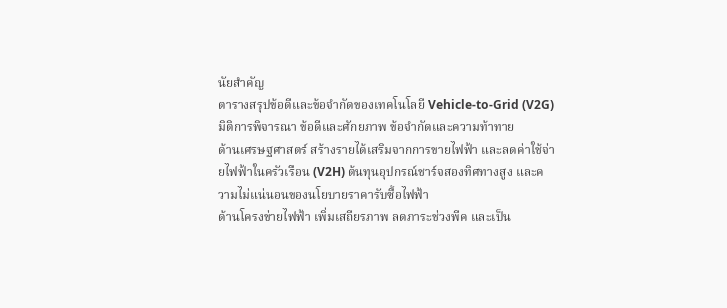นัยสำคัญ
ตารางสรุปข้อดีและข้อจำกัดของเทคโนโลยี Vehicle-to-Grid (V2G)
มิติการพิจารณา ข้อดีและศักยภาพ ข้อจำกัดและความท้าทาย
ด้านเศรษฐศาสตร์ สร้างรายได้เสริมจากการขายไฟฟ้า และลดค่าใช้จ่ายไฟฟ้าในครัวเรือน (V2H) ต้นทุนอุปกรณ์ชาร์จสองทิศทางสูง และความไม่แน่นอนของนโยบายราคารับซื้อไฟฟ้า
ด้านโครงข่ายไฟฟ้า เพิ่มเสถียรภาพ ลดภาระช่วงพีค และเป็น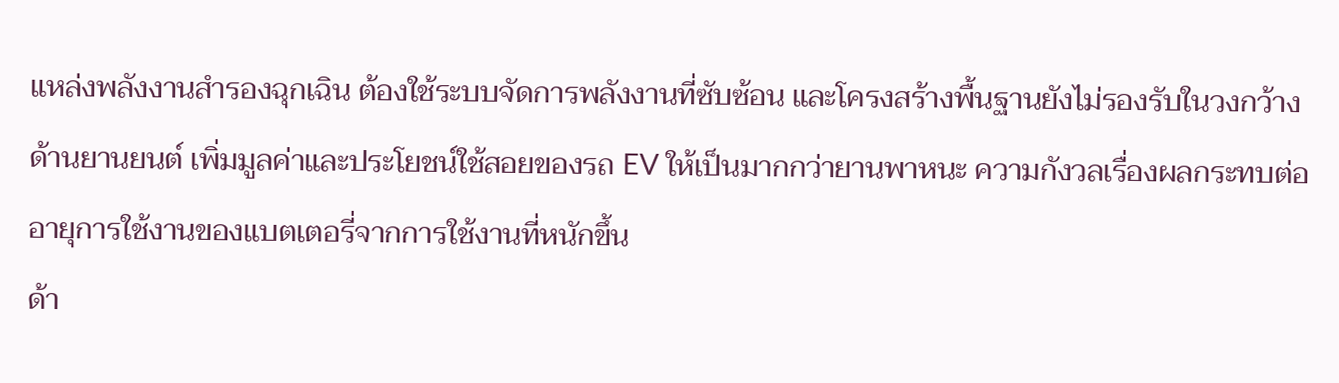แหล่งพลังงานสำรองฉุกเฉิน ต้องใช้ระบบจัดการพลังงานที่ซับซ้อน และโครงสร้างพื้นฐานยังไม่รองรับในวงกว้าง
ด้านยานยนต์ เพิ่มมูลค่าและประโยชน์ใช้สอยของรถ EV ให้เป็นมากกว่ายานพาหนะ ความกังวลเรื่องผลกระทบต่ออายุการใช้งานของแบตเตอรี่จากการใช้งานที่หนักขึ้น
ด้า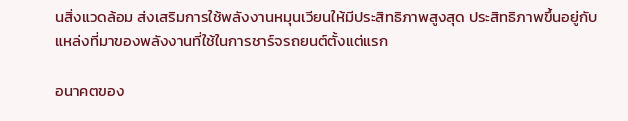นสิ่งแวดล้อม ส่งเสริมการใช้พลังงานหมุนเวียนให้มีประสิทธิภาพสูงสุด ประสิทธิภาพขึ้นอยู่กับแหล่งที่มาของพลังงานที่ใช้ในการชาร์จรถยนต์ตั้งแต่แรก

อนาคตของ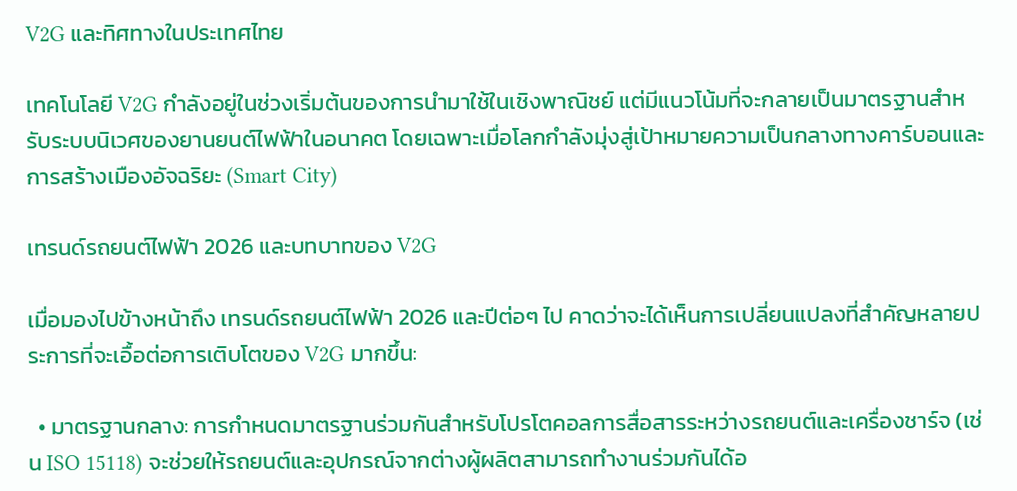V2G และทิศทางในประเทศไทย

เทคโนโลยี V2G กำลังอยู่ในช่วงเริ่มต้นของการนำมาใช้ในเชิงพาณิชย์ แต่มีแนวโน้มที่จะกลายเป็นมาตรฐานสำหรับระบบนิเวศของยานยนต์ไฟฟ้าในอนาคต โดยเฉพาะเมื่อโลกกำลังมุ่งสู่เป้าหมายความเป็นกลางทางคาร์บอนและการสร้างเมืองอัจฉริยะ (Smart City)

เทรนด์รถยนต์ไฟฟ้า 2026 และบทบาทของ V2G

เมื่อมองไปข้างหน้าถึง เทรนด์รถยนต์ไฟฟ้า 2026 และปีต่อๆ ไป คาดว่าจะได้เห็นการเปลี่ยนแปลงที่สำคัญหลายประการที่จะเอื้อต่อการเติบโตของ V2G มากขึ้น:

  • มาตรฐานกลาง: การกำหนดมาตรฐานร่วมกันสำหรับโปรโตคอลการสื่อสารระหว่างรถยนต์และเครื่องชาร์จ (เช่น ISO 15118) จะช่วยให้รถยนต์และอุปกรณ์จากต่างผู้ผลิตสามารถทำงานร่วมกันได้อ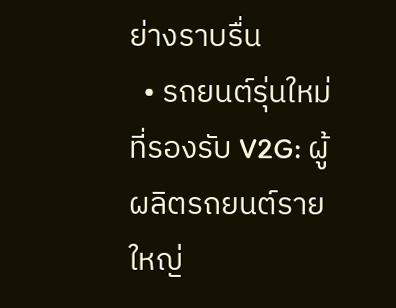ย่างราบรื่น
  • รถยนต์รุ่นใหม่ที่รองรับ V2G: ผู้ผลิตรถยนต์รายใหญ่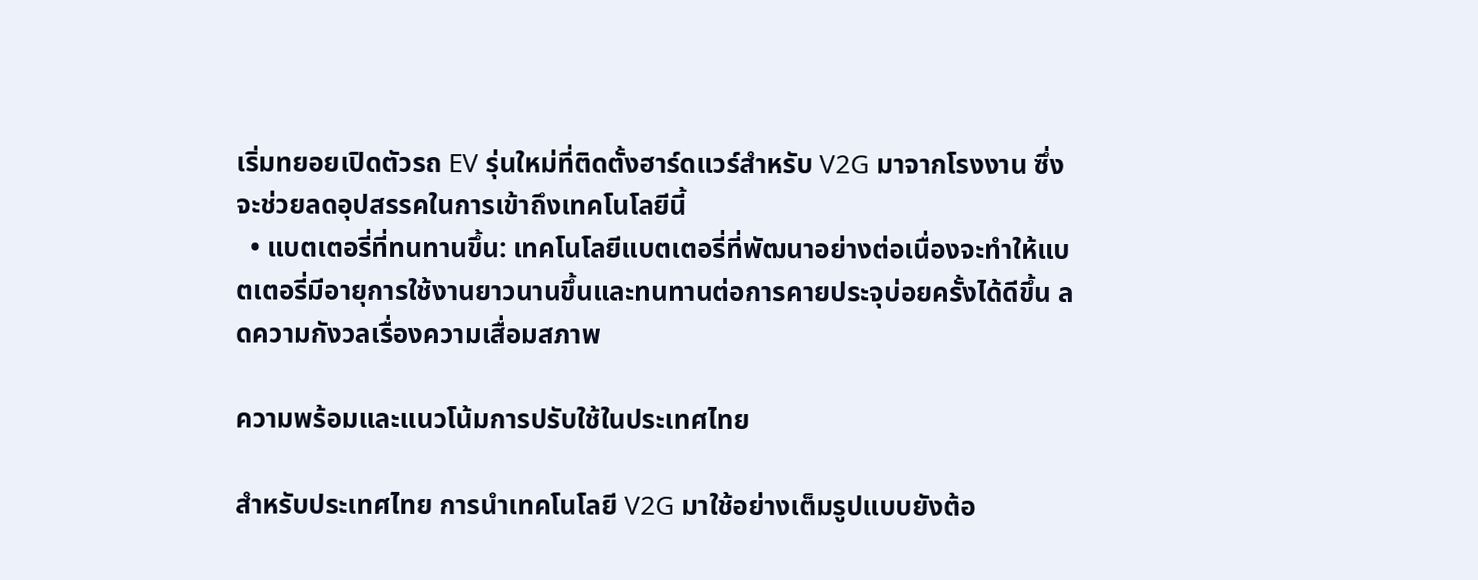เริ่มทยอยเปิดตัวรถ EV รุ่นใหม่ที่ติดตั้งฮาร์ดแวร์สำหรับ V2G มาจากโรงงาน ซึ่งจะช่วยลดอุปสรรคในการเข้าถึงเทคโนโลยีนี้
  • แบตเตอรี่ที่ทนทานขึ้น: เทคโนโลยีแบตเตอรี่ที่พัฒนาอย่างต่อเนื่องจะทำให้แบตเตอรี่มีอายุการใช้งานยาวนานขึ้นและทนทานต่อการคายประจุบ่อยครั้งได้ดีขึ้น ลดความกังวลเรื่องความเสื่อมสภาพ

ความพร้อมและแนวโน้มการปรับใช้ในประเทศไทย

สำหรับประเทศไทย การนำเทคโนโลยี V2G มาใช้อย่างเต็มรูปแบบยังต้อ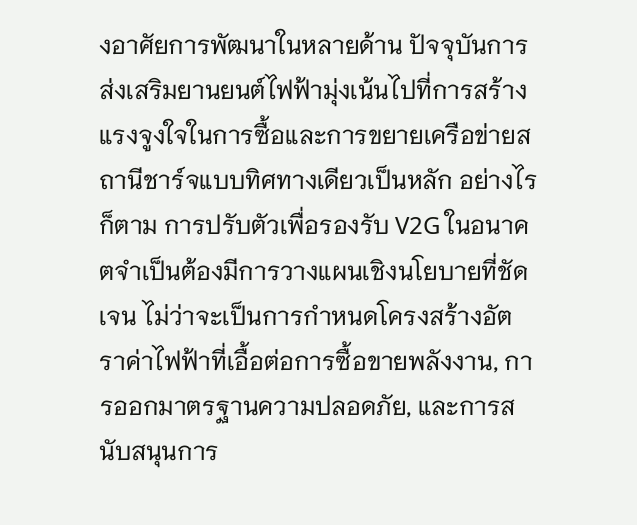งอาศัยการพัฒนาในหลายด้าน ปัจจุบันการส่งเสริมยานยนต์ไฟฟ้ามุ่งเน้นไปที่การสร้างแรงจูงใจในการซื้อและการขยายเครือข่ายสถานีชาร์จแบบทิศทางเดียวเป็นหลัก อย่างไรก็ตาม การปรับตัวเพื่อรองรับ V2G ในอนาคตจำเป็นต้องมีการวางแผนเชิงนโยบายที่ชัดเจน ไม่ว่าจะเป็นการกำหนดโครงสร้างอัตราค่าไฟฟ้าที่เอื้อต่อการซื้อขายพลังงาน, การออกมาตรฐานความปลอดภัย, และการสนับสนุนการ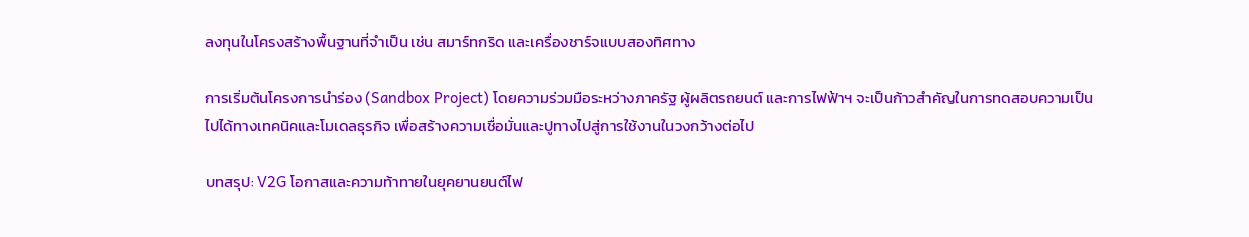ลงทุนในโครงสร้างพื้นฐานที่จำเป็น เช่น สมาร์ทกริด และเครื่องชาร์จแบบสองทิศทาง

การเริ่มต้นโครงการนำร่อง (Sandbox Project) โดยความร่วมมือระหว่างภาครัฐ ผู้ผลิตรถยนต์ และการไฟฟ้าฯ จะเป็นก้าวสำคัญในการทดสอบความเป็นไปได้ทางเทคนิคและโมเดลธุรกิจ เพื่อสร้างความเชื่อมั่นและปูทางไปสู่การใช้งานในวงกว้างต่อไป

บทสรุป: V2G โอกาสและความท้าทายในยุคยานยนต์ไฟ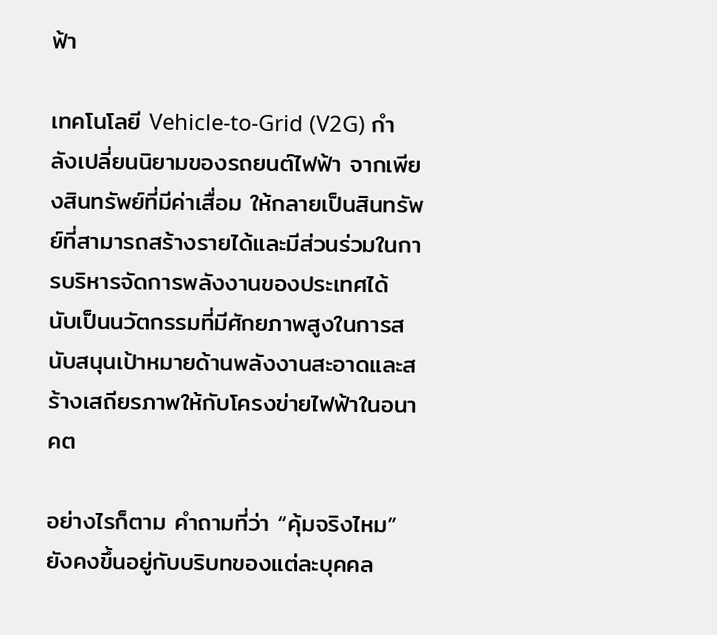ฟ้า

เทคโนโลยี Vehicle-to-Grid (V2G) กำลังเปลี่ยนนิยามของรถยนต์ไฟฟ้า จากเพียงสินทรัพย์ที่มีค่าเสื่อม ให้กลายเป็นสินทรัพย์ที่สามารถสร้างรายได้และมีส่วนร่วมในการบริหารจัดการพลังงานของประเทศได้ นับเป็นนวัตกรรมที่มีศักยภาพสูงในการสนับสนุนเป้าหมายด้านพลังงานสะอาดและสร้างเสถียรภาพให้กับโครงข่ายไฟฟ้าในอนาคต

อย่างไรก็ตาม คำถามที่ว่า “คุ้มจริงไหม” ยังคงขึ้นอยู่กับบริบทของแต่ละบุคคล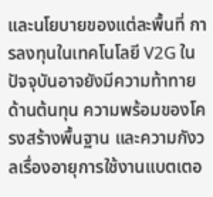และนโยบายของแต่ละพื้นที่ การลงทุนในเทคโนโลยี V2G ในปัจจุบันอาจยังมีความท้าทายด้านต้นทุน ความพร้อมของโครงสร้างพื้นฐาน และความกังวลเรื่องอายุการใช้งานแบตเตอ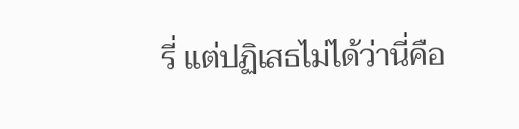รี่ แต่ปฏิเสธไม่ได้ว่านี่คือ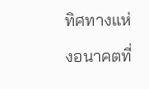ทิศทางแห่งอนาคตที่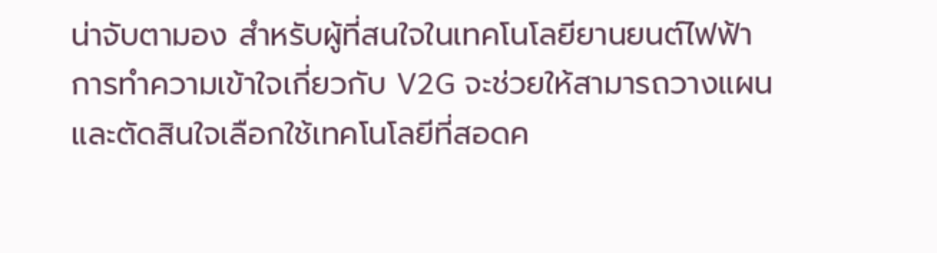น่าจับตามอง สำหรับผู้ที่สนใจในเทคโนโลยียานยนต์ไฟฟ้า การทำความเข้าใจเกี่ยวกับ V2G จะช่วยให้สามารถวางแผนและตัดสินใจเลือกใช้เทคโนโลยีที่สอดค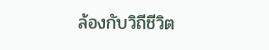ล้องกับวิถีชีวิต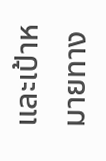และเป้าหมายทาง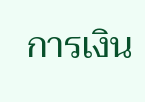การเงิน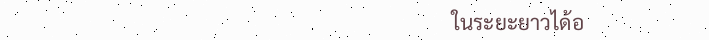ในระยะยาวได้อ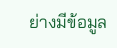ย่างมีข้อมูล